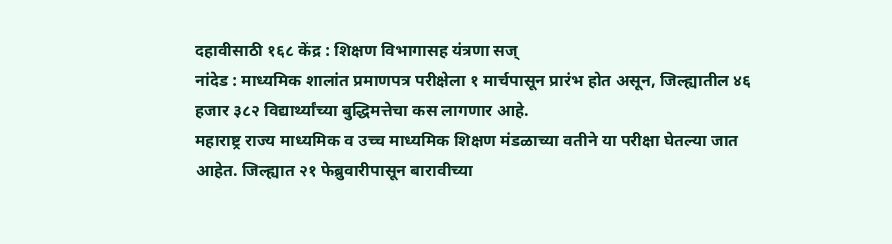दहावीसाठी १६८ केंद्र : शिक्षण विभागासह यंत्रणा सज्
नांदेड : माध्यमिक शालांत प्रमाणपत्र परीक्षेला १ मार्चपासून प्रारंभ होत असून, जिल्ह्यातील ४६ हजार ३८२ विद्यार्थ्यांच्या बुद्धिमत्तेचा कस लागणार आहे.
महाराष्ट्र राज्य माध्यमिक व उच्च माध्यमिक शिक्षण मंडळाच्या वतीने या परीक्षा घेतल्या जात आहेत. जिल्ह्यात २१ फेब्रुवारीपासून बारावीच्या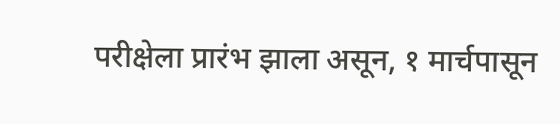परीक्षेला प्रारंभ झाला असून, १ मार्चपासून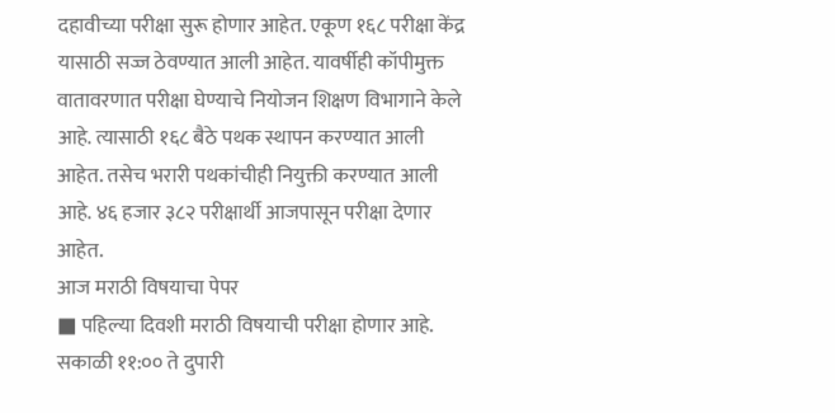दहावीच्या परीक्षा सुरू होणार आहेत. एकूण १६८ परीक्षा केंद्र यासाठी सज्ज ठेवण्यात आली आहेत. यावर्षीही कॉपीमुक्त वातावरणात परीक्षा घेण्याचे नियोजन शिक्षण विभागाने केले आहे. त्यासाठी १६८ बैठे पथक स्थापन करण्यात आली आहेत. तसेच भरारी पथकांचीही नियुक्ती करण्यात आली आहे. ४६ हजार ३८२ परीक्षार्थी आजपासून परीक्षा देणार आहेत.
आज मराठी विषयाचा पेपर
■ पहिल्या दिवशी मराठी विषयाची परीक्षा होणार आहे. सकाळी ११:०० ते दुपारी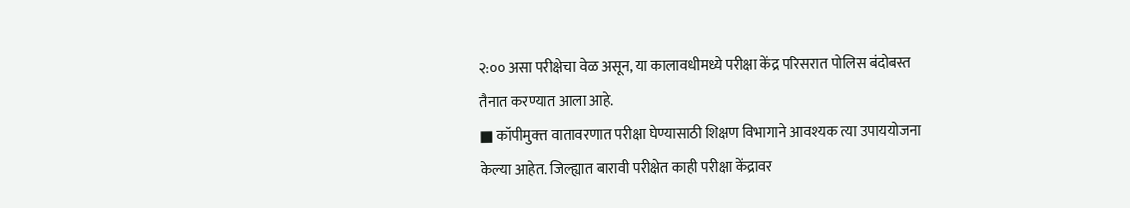२:०० असा परीक्षेचा वेळ असून, या कालावधीमध्ये परीक्षा केंद्र परिसरात पोलिस बंदोबस्त तैनात करण्यात आला आहे.
■ कॉपीमुक्त्त वातावरणात परीक्षा घेण्यासाठी शिक्षण विभागाने आवश्यक त्या उपाययोजना केल्या आहेत. जिल्ह्यात बारावी परीक्षेत काही परीक्षा केंद्रावर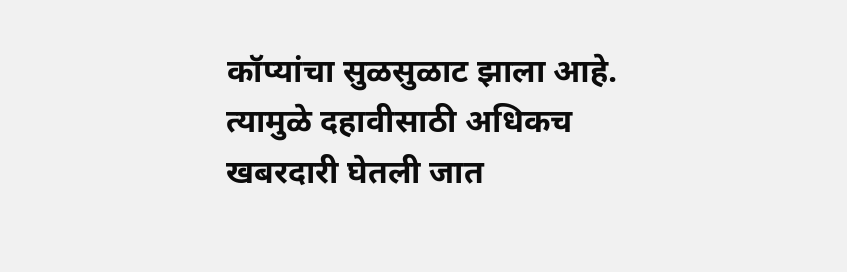कॉप्यांचा सुळसुळाट झाला आहे. त्यामुळे दहावीसाठी अधिकच खबरदारी घेतली जात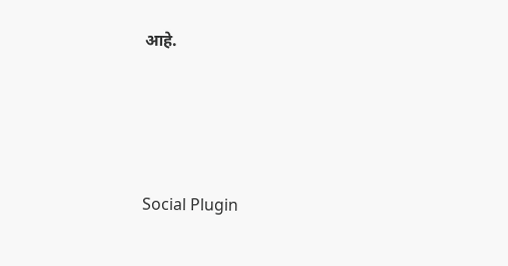आहे.





Social Plugin